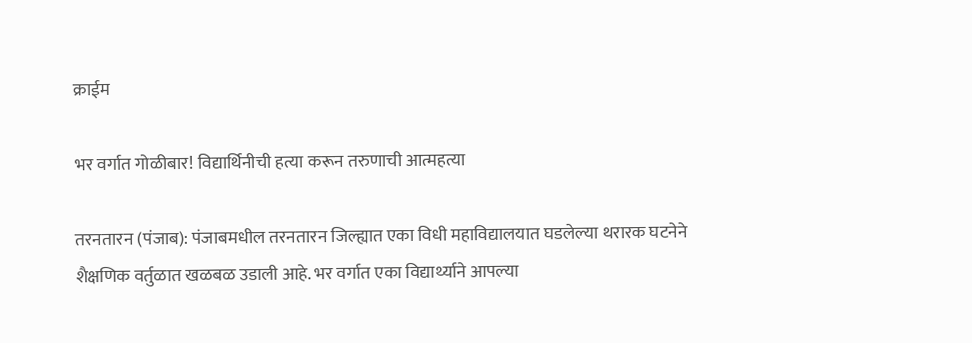क्राईम

भर वर्गात गोळीबार! विद्यार्थिनीची हत्या करून तरुणाची आत्महत्या

तरनतारन (पंजाब): पंजाबमधील तरनतारन जिल्ह्यात एका विधी महाविद्यालयात घडलेल्या थरारक घटनेने शैक्षणिक वर्तुळात खळबळ उडाली आहे. भर वर्गात एका विद्यार्थ्याने आपल्या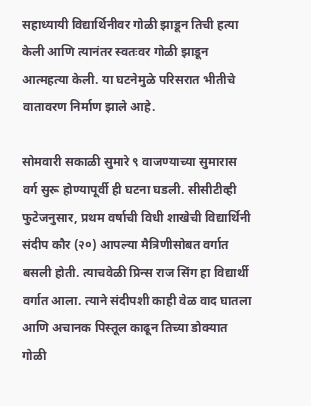सहाध्यायी विद्यार्थिनीवर गोळी झाडून तिची हत्या केली आणि त्यानंतर स्वतःवर गोळी झाडून आत्महत्या केली. या घटनेमुळे परिसरात भीतीचे वातावरण निर्माण झाले आहे.

सोमवारी सकाळी सुमारे ९ वाजण्याच्या सुमारास वर्ग सुरू होण्यापूर्वी ही घटना घडली. सीसीटीव्ही फुटेजनुसार, प्रथम वर्षाची विधी शाखेची विद्यार्थिनी संदीप कौर (२०) आपल्या मैत्रिणीसोबत वर्गात बसली होती. त्याचवेळी प्रिन्स राज सिंग हा विद्यार्थी वर्गात आला. त्याने संदीपशी काही वेळ वाद घातला आणि अचानक पिस्तूल काढून तिच्या डोक्यात गोळी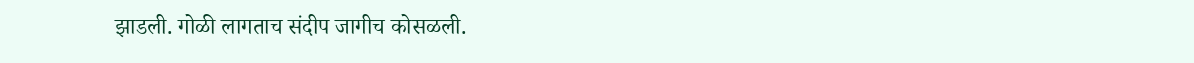झाडली. गोळी लागताच संदीप जागीच कोसळली.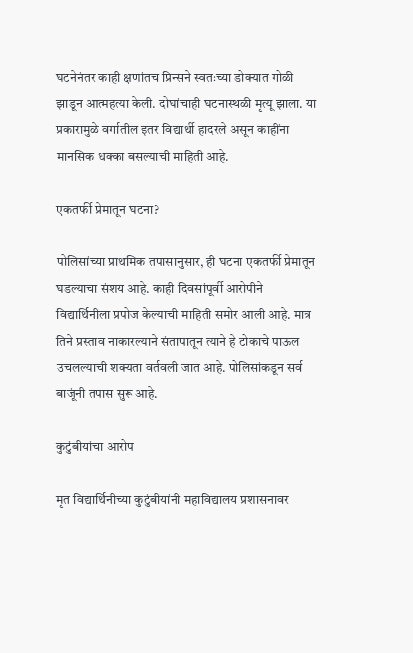घटनेनंतर काही क्षणांतच प्रिन्सने स्वतःच्या डोक्यात गोळी झाडून आत्महत्या केली. दोघांचाही घटनास्थळी मृत्यू झाला. या प्रकारामुळे वर्गातील इतर विद्यार्थी हादरले असून काहींना मानसिक धक्का बसल्याची माहिती आहे.

एकतर्फी प्रेमातून घटना?

पोलिसांच्या प्राथमिक तपासानुसार, ही घटना एकतर्फी प्रेमातून घडल्याचा संशय आहे. काही दिवसांपूर्वी आरोपीने विद्यार्थिनीला प्रपोज केल्याची माहिती समोर आली आहे. मात्र तिने प्रस्ताव नाकारल्याने संतापातून त्याने हे टोकाचे पाऊल उचलल्याची शक्यता वर्तवली जात आहे. पोलिसांकडून सर्व बाजूंनी तपास सुरू आहे.

कुटुंबीयांचा आरोप

मृत विद्यार्थिनीच्या कुटुंबीयांनी महाविद्यालय प्रशासनावर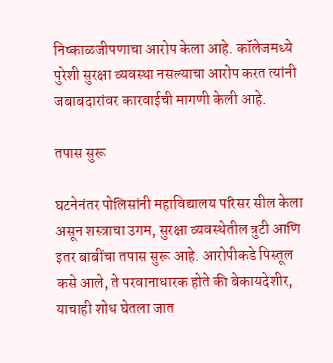निष्काळजीपणाचा आरोप केला आहे. कॉलेजमध्ये पुरेशी सुरक्षा व्यवस्था नसल्याचा आरोप करत त्यांनी जबाबदारांवर कारवाईची मागणी केली आहे.

तपास सुरू

घटनेनंतर पोलिसांनी महाविद्यालय परिसर सील केला असून शस्त्राचा उगम, सुरक्षा व्यवस्थेतील त्रुटी आणि इतर बाबींचा तपास सुरू आहे. आरोपीकडे पिस्तूल कसे आले, ते परवानाधारक होते की बेकायदेशीर, याचाही शोध घेतला जात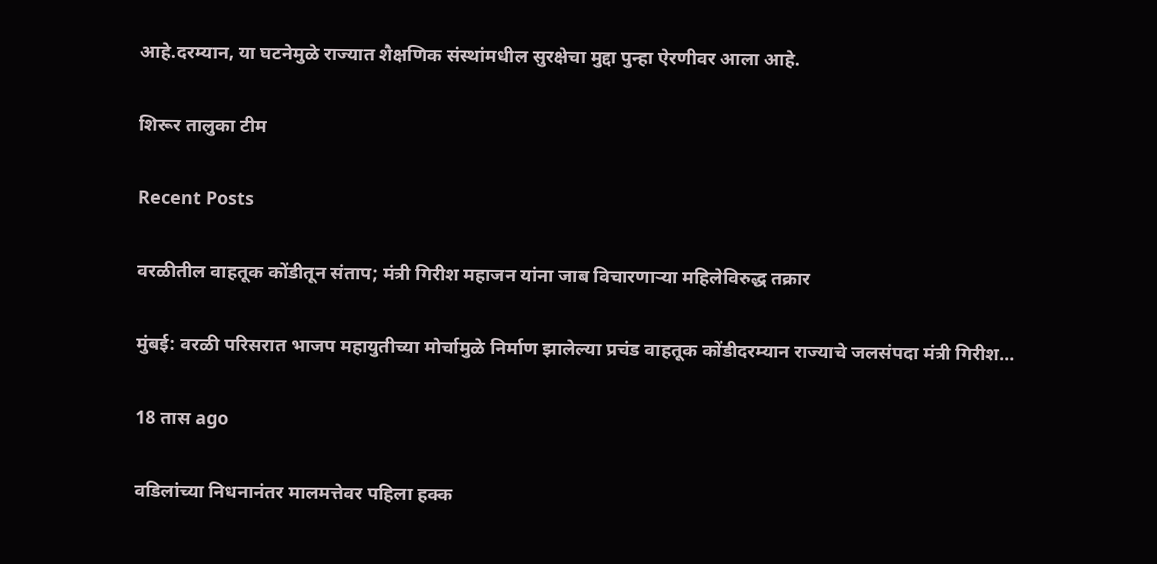आहे.दरम्यान, या घटनेमुळे राज्यात शैक्षणिक संस्थांमधील सुरक्षेचा मुद्दा पुन्हा ऐरणीवर आला आहे.

शिरूर तालुका टीम

Recent Posts

वरळीतील वाहतूक कोंडीतून संताप; मंत्री गिरीश महाजन यांना जाब विचारणाऱ्या महिलेविरुद्ध तक्रार

मुंबई: वरळी परिसरात भाजप महायुतीच्या मोर्चामुळे निर्माण झालेल्या प्रचंड वाहतूक कोंडीदरम्यान राज्याचे जलसंपदा मंत्री गिरीश…

18 तास ago

वडिलांच्या निधनानंतर मालमत्तेवर पहिला हक्क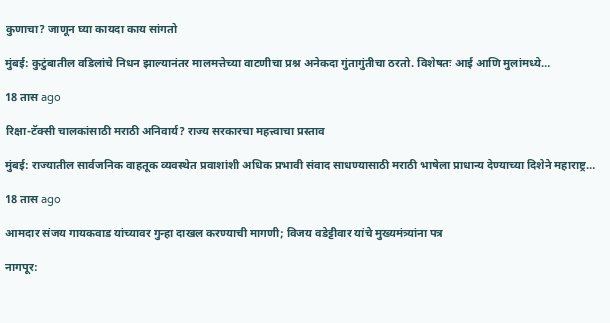कुणाचा? जाणून घ्या कायदा काय सांगतो

मुंबई: कुटुंबातील वडिलांचे निधन झाल्यानंतर मालमत्तेच्या वाटणीचा प्रश्न अनेकदा गुंतागुंतीचा ठरतो. विशेषतः आई आणि मुलांमध्ये…

18 तास ago

रिक्षा-टॅक्सी चालकांसाठी मराठी अनिवार्य? राज्य सरकारचा महत्त्वाचा प्रस्ताव

मुंबई: राज्यातील सार्वजनिक वाहतूक व्यवस्थेत प्रवाशांशी अधिक प्रभावी संवाद साधण्यासाठी मराठी भाषेला प्राधान्य देण्याच्या दिशेने महाराष्ट्र…

18 तास ago

आमदार संजय गायकवाड यांच्यावर गुन्हा दाखल करण्याची मागणी; विजय वडेट्टीवार यांचे मुख्यमंत्र्यांना पत्र

नागपूर: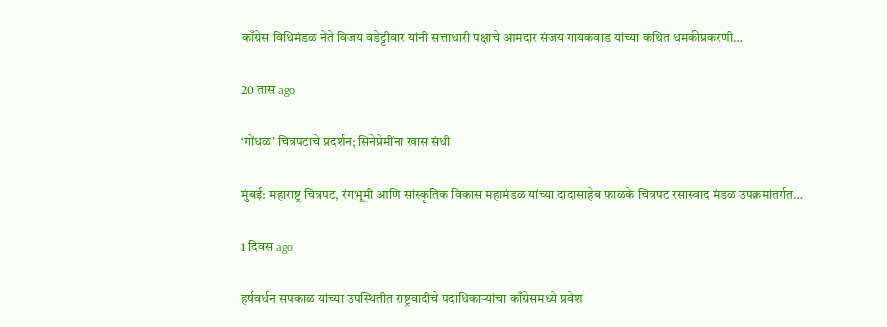काँग्रेस विधिमंडळ नेते विजय वडेट्टीवार यांनी सत्ताधारी पक्षाचे आमदार संजय गायकवाड यांच्या कथित धमकीप्रकरणी…

20 तास ago

‘गोंधळ’ चित्रपटाचे प्रदर्शन; सिनेप्रेमींना खास संधी

मुंबई: महाराष्ट्र चित्रपट, रंगभूमी आणि सांस्कृतिक विकास महामंडळ यांच्या दादासाहेब फाळके चित्रपट रसास्वाद मंडळ उपक्रमांतर्गत…

1 दिवस ago

हर्षवर्धन सपकाळ यांच्या उपस्थितीत राष्ट्रवादीचे पदाधिकाऱ्यांचा काँग्रेसमध्ये प्रवेश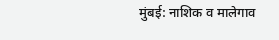मुंबई: नाशिक व मालेगाव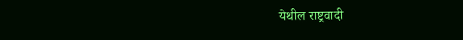येथील राष्ट्रवादी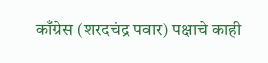काँग्रेस (शरदचंद्र पवार) पक्षाचे काही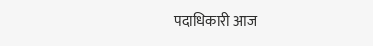पदाधिकारी आज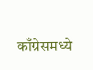काँग्रेसमध्ये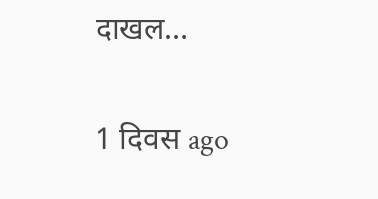दाखल…

1 दिवस ago